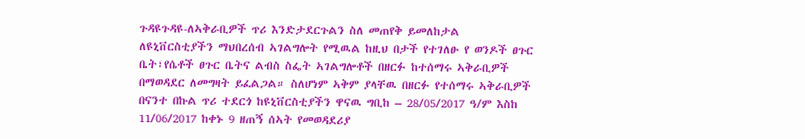ጉዳዩጉዳዩ-ለኣቅራቢዎች ጥሪ እንድታደርጉልን ስለ መጠየቅ ይመለከታል
ለዩኒቨርስቲያችን ማህበረሰብ ኣገልግሎት የሚዉል ከዚህ በታች የተገለፁ የ ወንዶች ፀጉር ቤት፣የሴቶች ፀጉር ቤትና ልብስ ስፌት ኣገልግሎቶች በዘርፉ ከተሰማሩ ኣቅራቢዎች በማወዳደር ለመግዛት ይፈልጋል። ስለሆነም ኣቅም ያላቸዉ በዘርፉ የተሰማሩ ኣቅራቢዎች በናንተ በኩል ጥሪ ተደርጎ ከዩኒቨርስቲያችን ዋናዉ ግቢከ – 28/05/2017 ዓ/ም እስከ 11/06/2017 ከቀኑ 9 ዘጠኝ ሰኣት የመወዳደሪያ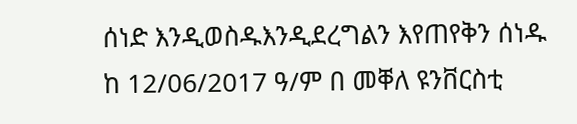ሰነድ እንዲወስዱእንዲደረግልን እየጠየቅን ሰነዱ ከ 12/06/2017 ዓ/ም በ መቐለ ዩንቨርስቲ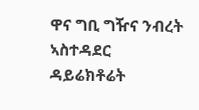ዋና ግቢ ግዥና ንብረት ኣስተዳደር ዳይሬክቶሬት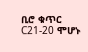ቢሮ ቁጥር C21-20 ሞሆኑ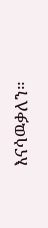እናሳዉቃለን።